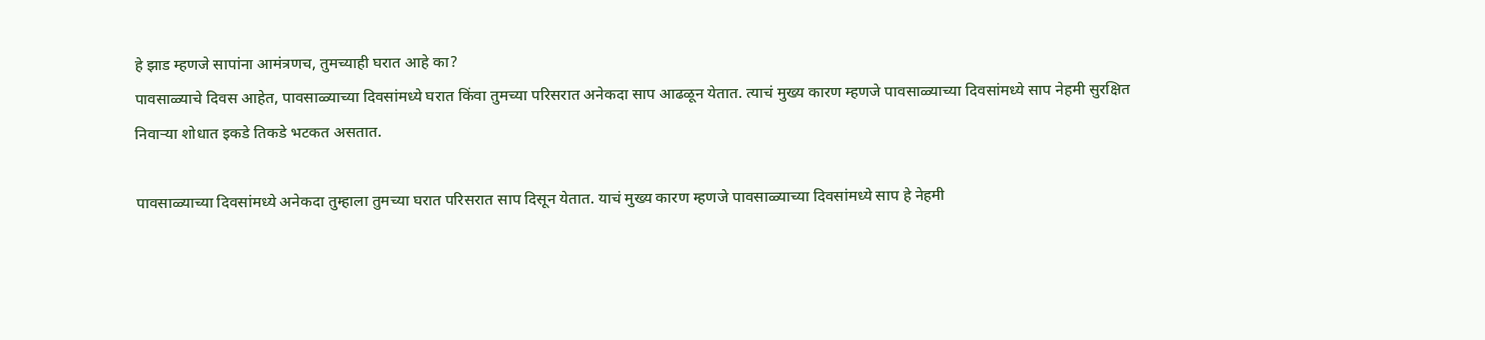हे झाड म्हणजे सापांना आमंत्रणच, तुमच्याही घरात आहे का?
पावसाळ्याचे दिवस आहेत, पावसाळ्याच्या दिवसांमध्ये घरात किंवा तुमच्या परिसरात अनेकदा साप आढळून येतात. त्याचं मुख्य कारण म्हणजे पावसाळ्याच्या दिवसांमध्ये साप नेहमी सुरक्षित निवाऱ्या शोधात इकडे तिकडे भटकत असतात.

पावसाळ्याच्या दिवसांमध्ये अनेकदा तुम्हाला तुमच्या घरात परिसरात साप दिसून येतात. याचं मुख्य कारण म्हणजे पावसाळ्याच्या दिवसांमध्ये साप हे नेहमी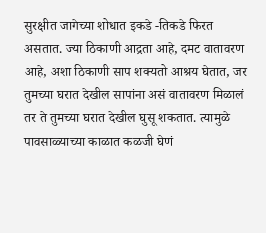सुरक्षीत जागेच्या शोधात इकडे -तिकडे फिरत असतात. ज्या ठिकाणी आद्रता आहे, दमट वातावरण आहे, अशा ठिकाणी साप शक्यतो आश्रय घेतात, जर तुमच्या घरात देखील सापांना असं वातावरण मिळालं तर ते तुमच्या घरात देखील घुसू शकतात. त्यामुळे पावसाळ्याच्या काळात कळजी घेणं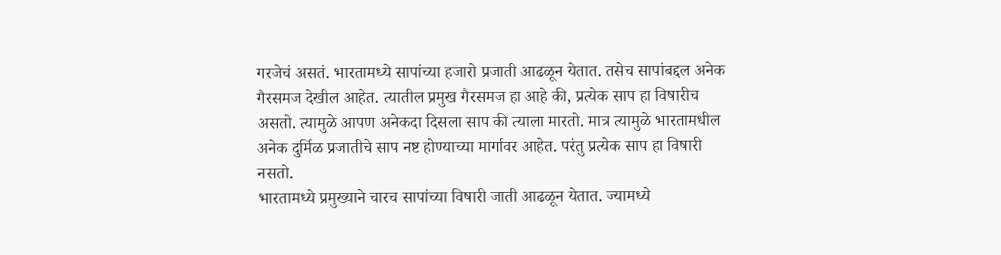गरजेचं असतं. भारतामध्ये सापांच्या हजारो प्रजाती आढळून येतात. तसेच सापांबद्दल अनेक गैरसमज देखील आहेत. त्यातील प्रमुख गैरसमज हा आहे की, प्रत्येक साप हा विषारीच असतो. त्यामुळे आपण अनेकदा दिसला साप की त्याला मारतो. मात्र त्यामुळे भारतामधील अनेक दुर्मिळ प्रजातीचे साप नष्ट होण्याच्या मार्गावर आहेत. परंतु प्रत्येक साप हा विषारी नसतो.
भारतामध्ये प्रमुख्याने चारच सापांच्या विषारी जाती आढळून येतात. ज्यामध्ये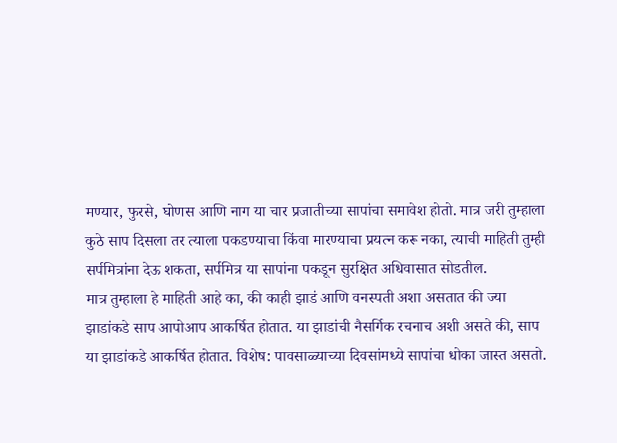मण्यार, फुरसे, घोणस आणि नाग या चार प्रजातीच्या सापांचा समावेश होतो. मात्र जरी तुम्हाला कुठे साप दिसला तर त्याला पकडण्याचा किंवा मारण्याचा प्रयत्न करू नका, त्याची माहिती तुम्ही सर्पमित्रांना देऊ शकता, सर्पमित्र या सापांना पकडून सुरक्षित अधिवासात सोडतील.
मात्र तुम्हाला हे माहिती आहे का, की काही झाडं आणि वनस्पती अशा असतात की ज्या झाडांकडे साप आपोआप आकर्षित होतात. या झाडांची नैसर्गिक रचनाच अशी असते की, साप या झाडांकडे आकर्षित होतात. विशेष: पावसाळ्याच्या दिवसांमध्ये सापांचा धोका जास्त असतो.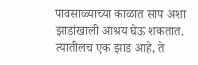पावसाळ्याच्या काळात साप अशा झाडांखाली आश्रय घेऊ शकतात.
त्यातीलच एक झाड आहे, ते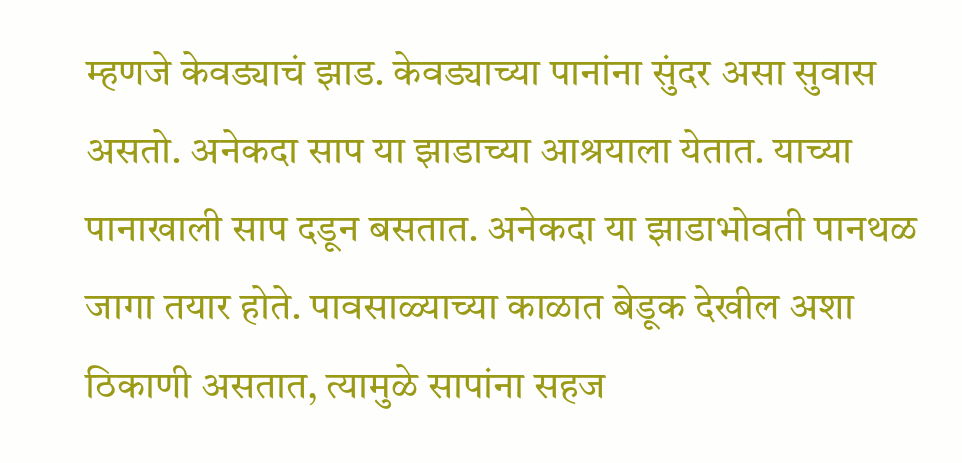म्हणजे केवड्याचं झाड. केवड्याच्या पानांना सुंदर असा सुवास असतो. अनेकदा साप या झाडाच्या आश्रयाला येतात. याच्या पानाखाली साप दडून बसतात. अनेकदा या झाडाभोवती पानथळ जागा तयार होते. पावसाळ्याच्या काळात बेडूक देखील अशा ठिकाणी असतात, त्यामुळे सापांना सहज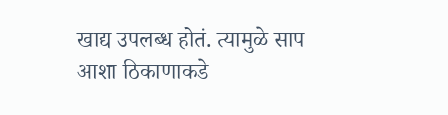खाद्य उपलब्ध होतं. त्यामुळे साप आशा ठिकाणाकडे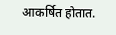आकर्षित होतात.